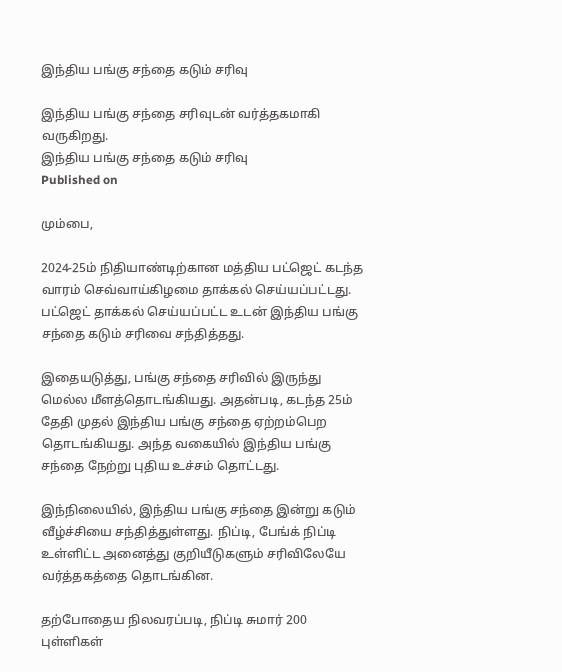இந்திய பங்கு சந்தை கடும் சரிவு

இந்திய பங்கு சந்தை சரிவுடன் வர்த்தகமாகி வருகிறது.
இந்திய பங்கு சந்தை கடும் சரிவு
Published on

மும்பை,

2024-25ம் நிதியாண்டிற்கான மத்திய பட்ஜெட் கடந்த வாரம் செவ்வாய்கிழமை தாக்கல் செய்யப்பட்டது. பட்ஜெட் தாக்கல் செய்யப்பட்ட உடன் இந்திய பங்கு சந்தை கடும் சரிவை சந்தித்தது.

இதையடுத்து, பங்கு சந்தை சரிவில் இருந்து மெல்ல மீளத்தொடங்கியது. அதன்படி, கடந்த 25ம் தேதி முதல் இந்திய பங்கு சந்தை ஏற்றம்பெற தொடங்கியது. அந்த வகையில் இந்திய பங்கு சந்தை நேற்று புதிய உச்சம் தொட்டது.

இந்நிலையில், இந்திய பங்கு சந்தை இன்று கடும் வீழ்ச்சியை சந்தித்துள்ளது. நிப்டி, பேங்க் நிப்டி உள்ளிட்ட அனைத்து குறியீடுகளும் சரிவிலேயே வர்த்தகத்தை தொடங்கின.

தற்போதைய நிலவரப்படி, நிப்டி சுமார் 200 புள்ளிகள்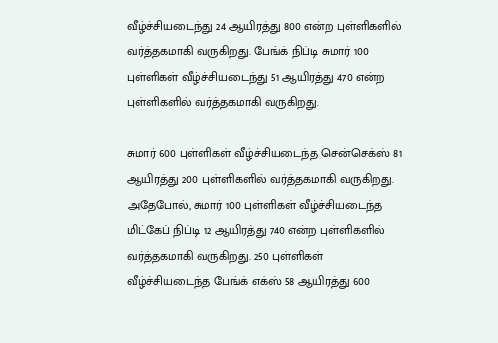வீழ்ச்சியடைந்து 24 ஆயிரத்து 800 என்ற புள்ளிகளில் வர்த்தகமாகி வருகிறது. பேங்க் நிப்டி சுமார் 100 புள்ளிகள் வீழ்ச்சியடைந்து 51 ஆயிரத்து 470 என்ற புள்ளிகளில் வர்த்தகமாகி வருகிறது.

சுமார் 600 புள்ளிகள் வீழ்ச்சியடைந்த சென்செக்ஸ் 81 ஆயிரத்து 200 புள்ளிகளில் வர்த்தகமாகி வருகிறது. அதேபோல், சுமார் 100 புள்ளிகள் வீழ்ச்சியடைந்த மிட்கேப் நிப்டி 12 ஆயிரத்து 740 என்ற புள்ளிகளில் வர்த்தகமாகி வருகிறது. 250 புள்ளிகள் வீழ்ச்சியடைந்த பேங்க் எக்ஸ் 58 ஆயிரத்து 600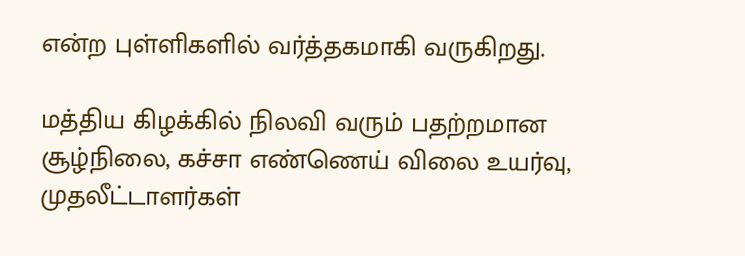என்ற புள்ளிகளில் வர்த்தகமாகி வருகிறது.

மத்திய கிழக்கில் நிலவி வரும் பதற்றமான சூழ்நிலை, கச்சா எண்ணெய் விலை உயர்வு, முதலீட்டாளர்கள்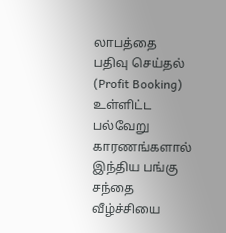லாபத்தை பதிவு செய்தல் (Profit Booking) உள்ளிட்ட பல்வேறு காரணங்களால் இந்திய பங்கு சந்தை வீழ்ச்சியை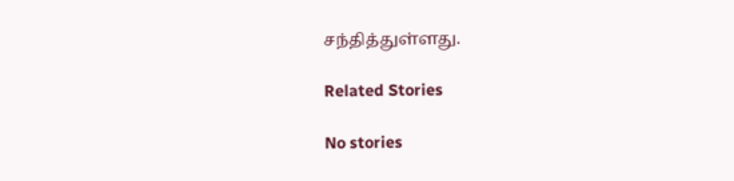சந்தித்துள்ளது.

Related Stories

No stories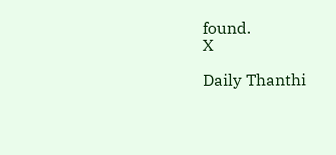found.
X

Daily Thanthi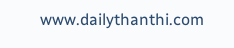www.dailythanthi.com